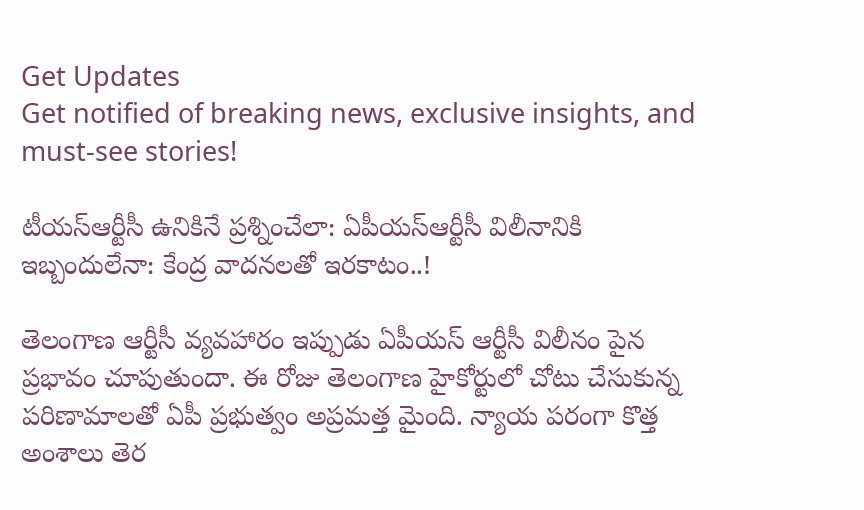Get Updates
Get notified of breaking news, exclusive insights, and must-see stories!

టీయస్ఆర్టీసీ ఉనికినే ప్రశ్నించేలా: ఏపీయస్ఆర్టీసీ విలీనానికి ఇబ్బందులేనా: కేంద్ర వాదనలతో ఇరకాటం..!

తెలంగాణ ఆర్టీసీ వ్యవహారం ఇప్పుడు ఏపీయస్ ఆర్టీసీ విలీనం పైన ప్రభావం చూపుతుందా. ఈ రోజు తెలంగాణ హైకోర్టులో చోటు చేసుకున్న పరిణామాలతో ఏపీ ప్రభుత్వం అప్రమత్త మైంది. న్యాయ పరంగా కొత్త అంశాలు తెర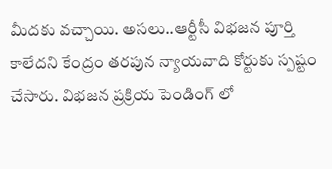మీదకు వచ్చాయి. అసలు..ఆర్టీసీ విభజన పూర్తి కాలేదని కేంద్రం తరపున న్యాయవాది కోర్టుకు స్పష్టం చేసారు. విభజన ప్రక్రియ పెండింగ్ లో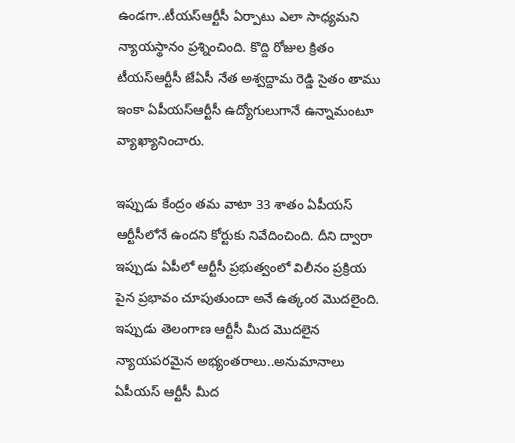ఉండగా..టీయస్ఆర్టీసీ ఏర్పాటు ఎలా సాధ్యమని న్యాయస్థానం ప్రశ్నించింది. కొద్ది రోజుల క్రితం టీయస్ఆర్టీసీ జేఏసీ నేత అశ్వద్దామ రెడ్డి సైతం తాము ఇంకా ఏపీయస్ఆర్టీసీ ఉద్యోగులుగానే ఉన్నామంటూ వ్యాఖ్యానించారు.

ఇప్పుడు కేంద్రం తమ వాటా 33 శాతం ఏపీయస్ ఆర్టీసీలోనే ఉందని కోర్టుకు నివేదించింది. దీని ద్వారా ఇప్పుడు ఏపీలో ఆర్టీసీ ప్రభుత్వంలో విలీనం ప్రక్రియ పైన ప్రభావం చూపుతుందా అనే ఉత్కంఠ మొదలైంది. ఇప్పుడు తెలంగాణ ఆర్టీసీ మీద మొదలైన న్యాయపరమైన అభ్యంతరాలు..అనుమానాలు ఏపీయస్ ఆర్టీసీ మీద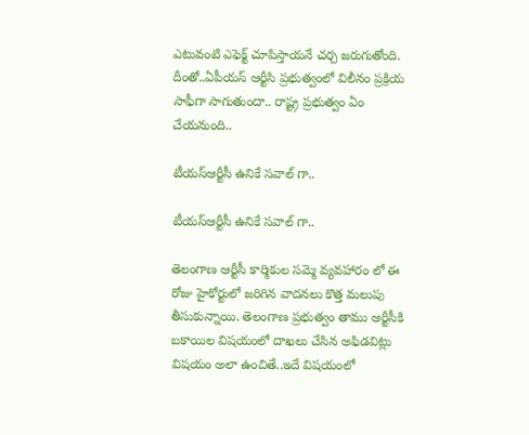ఎటువంటి ఎఫెక్ట్ చూపిస్తాయనే చర్చ జరుగుతోంది. దీంతో..ఏపీయస్ ఆర్టీసి ప్రభుత్వంలో విలీనం ప్రక్రియ సాఫీగా సాగుతుందా.. రాష్ట్ర ప్రభుత్వం ఏం చేయనుంది..

టీయస్ఆర్టీసీ ఉనికే సవాల్ గా..

టీయస్ఆర్టీసీ ఉనికే సవాల్ గా..

తెలంగాణ ఆర్టీసీ కార్మికుల సమ్మె వ్యవహారం లో ఈ రోజు హైకోర్టులో జరిగిన వాదనలు కొత్త మలుపు తీసుకున్నాయి. తెలంగాణ ప్రభుత్వం తాము ఆర్టీసీకి బకాయిల విషయంలో దాఖలు చేసిన అఫిడవిట్లు విషయం అలా ఉంచితే..ఇదే విషయంలో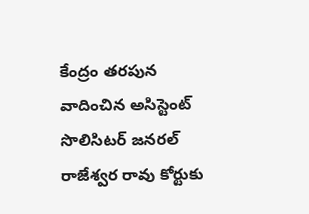కేంద్రం తరపున వాదించిన అసిస్టెంట్ సొలిసిటర్ జనరల్ రాజేశ్వర రావు కోర్టుకు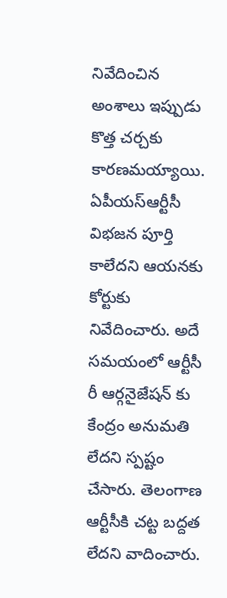నివేదించిన అంశాలు ఇప్పుడు కొత్త చర్చకు కారణమయ్యాయి. ఏపీయస్ఆర్టీసీ విభజన పూర్తి కాలేదని ఆయనకు కోర్టుకు నివేదించారు. అదే సమయంలో ఆర్టీసీ రీ ఆర్గనైజేషన్ కు కేంద్రం అనుమతి లేదని స్పష్టం చేసారు. తెలంగాణ ఆర్టీసీకి చట్ట బద్దత లేదని వాదించారు.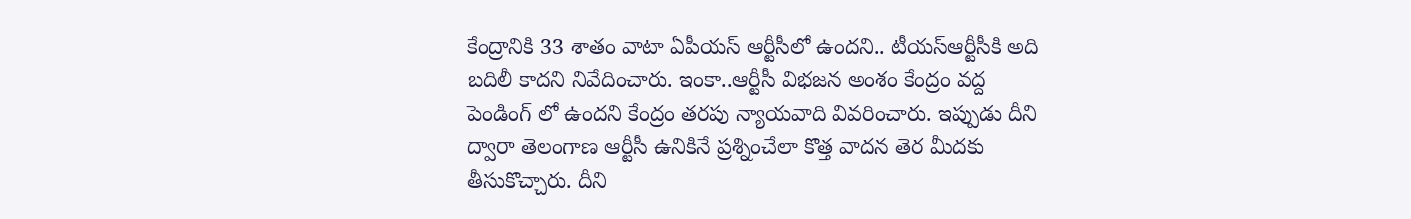కేంద్రానికి 33 శాతం వాటా ఏపీయస్ ఆర్టీసీలో ఉందని.. టీయస్ఆర్టీసీకి అది బదిలీ కాదని నివేదించారు. ఇంకా..ఆర్టీసీ విభజన అంశం కేంద్రం వద్ద పెండింగ్ లో ఉందని కేంద్రం తరపు న్యాయవాది వివరించారు. ఇప్పుడు దీని ద్వారా తెలంగాణ ఆర్టీసీ ఉనికినే ప్రశ్నించేలా కొత్త వాదన తెర మీదకు తీసుకొచ్చారు. దీని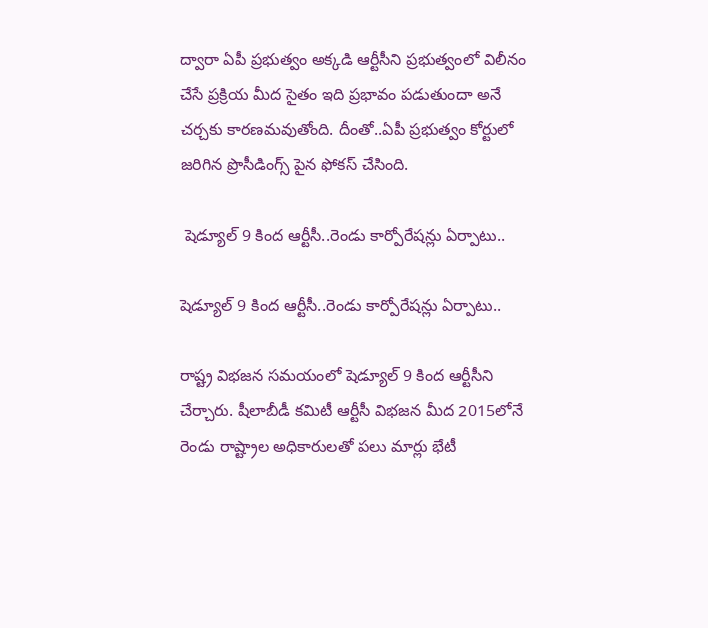ద్వారా ఏపీ ప్రభుత్వం అక్కడి ఆర్టీసీని ప్రభుత్వంలో విలీనం చేసే ప్రక్రియ మీద సైతం ఇది ప్రభావం పడుతుందా అనే చర్చకు కారణమవుతోంది. దీంతో..ఏపీ ప్రభుత్వం కోర్టులో జరిగిన ప్రొసీడింగ్స్ పైన ఫోకస్ చేసింది.

 షెడ్యూల్ 9 కింద ఆర్టీసీ..రెండు కార్పోరేషన్లు ఏర్పాటు..

షెడ్యూల్ 9 కింద ఆర్టీసీ..రెండు కార్పోరేషన్లు ఏర్పాటు..

రాష్ట్ర విభజన సమయంలో షెడ్యూల్ 9 కింద ఆర్టీసీని చేర్చారు. షీలాబీడీ కమిటీ ఆర్టీసీ విభజన మీద 2015లోనే రెండు రాష్ట్రాల అధికారులతో పలు మార్లు భేటీ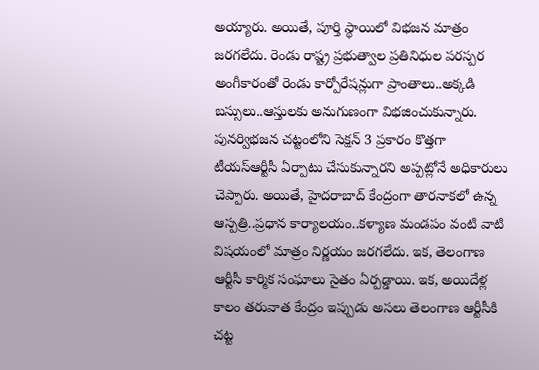అయ్యారు. అయితే, పూర్తి స్థాయిలో విభజన మాత్రం జరగలేదు. రెండు రాష్ట్ర ప్రభుత్వాల ప్రతినిధుల పరస్పర అంగీకారంతో రెండు కార్పోరేషన్లుగా ప్రాంతాలు..అక్కడి బస్సులు..ఆస్తులకు అనుగుణంగా విభజించుకున్నారు. పునర్విభజన చట్టంలోని సెక్షన్ 3 ప్రకారం కొత్తగా టీయస్ఆర్టీసీ ఏర్పాటు చేసుకున్నారని అప్పట్లోనే అధికారులు చెప్పారు. అయితే, హైదరాబాద్ కేంద్రంగా తారనాకలో ఉన్న ఆస్పత్రి..ప్రధాన కార్యాలయం..కళ్యాణ మండపం వంటి వాటి విషయంలో మాత్రం నిర్ణయం జరగలేదు. ఇక, తెలంగాణ ఆర్టీసీ కార్మిక సంఘాలు సైతం ఏర్పడ్డాయి. ఇక, అయిదేళ్ల కాలం తరువాత కేంద్రం ఇప్పుడు అసలు తెలంగాణ ఆర్టీసీకి చట్ట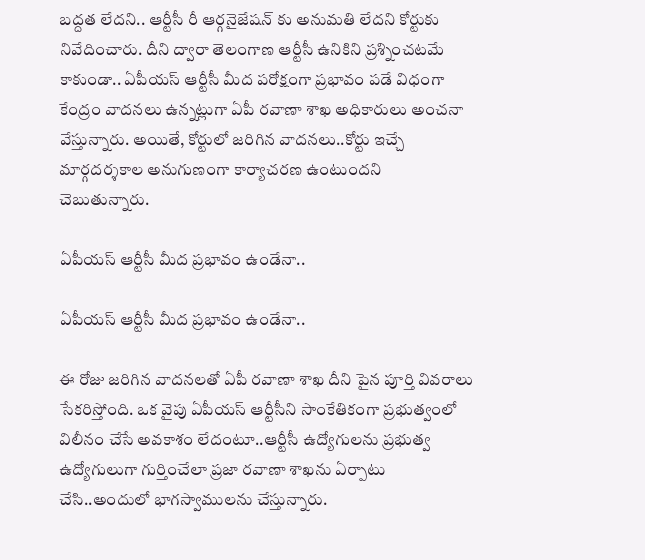బద్దత లేదని.. ఆర్టీసీ రీ ఆర్గనైజేషన్ కు అనుమతి లేదని కోర్టుకు నివేదించారు. దీని ద్వారా తెలంగాణ ఆర్టీసీ ఉనికిని ప్రశ్నించటమే కాకుండా.. ఏపీయస్ ఆర్టీసీ మీద పరోక్షంగా ప్రభావం పడే విధంగా కేంద్రం వాదనలు ఉన్నట్లుగా ఏపీ రవాణా శాఖ అధికారులు అంచనా వేస్తున్నారు. అయితే, కోర్టులో జరిగిన వాదనలు..కోర్టు ఇచ్చే మార్గదర్శకాల అనుగుణంగా కార్యాచరణ ఉంటుందని చెబుతున్నారు.

ఏపీయస్ ఆర్టీసీ మీద ప్రభావం ఉండేనా..

ఏపీయస్ ఆర్టీసీ మీద ప్రభావం ఉండేనా..

ఈ రోజు జరిగిన వాదనలతో ఏపీ రవాణా శాఖ దీని పైన పూర్తి వివరాలు సేకరిస్తోంది. ఒక వైపు ఏపీయస్ ఆర్టీసీని సాంకేతికంగా ప్రభుత్వంలో విలీనం చేసే అవకాశం లేదంటూ..ఆర్టీసీ ఉద్యోగులను ప్రభుత్వ ఉద్యోగులుగా గుర్తించేలా ప్రజా రవాణా శాఖను ఏర్పాటు చేసి..అందులో భాగస్వాములను చేస్తున్నారు.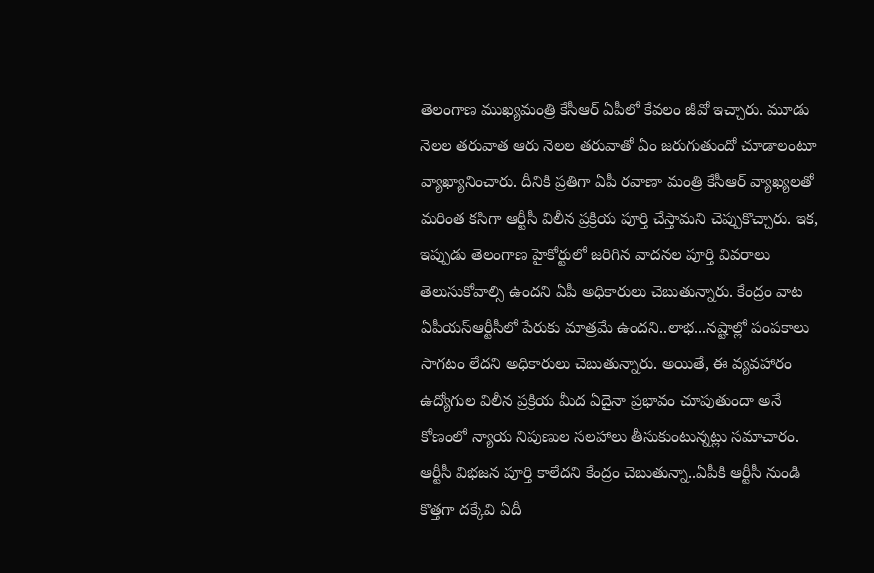తెలంగాణ ముఖ్యమంత్రి కేసీఆర్ ఏపీలో కేవలం జీవో ఇచ్చారు. మూడు నెలల తరువాత ఆరు నెలల తరువాతో ఏం జరుగుతుందో చూడాలంటూ వ్యాఖ్యానించారు. దీనికి ప్రతిగా ఏపీ రవాణా మంత్రి కేసీఆర్ వ్యాఖ్యలతో మరింత కసిగా ఆర్టీసీ విలీన ప్రక్రియ పూర్తి చేస్తామని చెప్పుకొచ్చారు. ఇక, ఇప్పుడు తెలంగాణ హైకోర్టులో జరిగిన వాదనల పూర్తి వివరాలు తెలుసుకోవాల్సి ఉందని ఏపీ అధికారులు చెబుతున్నారు. కేంద్రం వాట ఏపీయస్ఆర్టీసీలో పేరుకు మాత్రమే ఉందని..లాభ...నష్టాల్లో పంపకాలు సాగటం లేదని అధికారులు చెబుతున్నారు. అయితే, ఈ వ్యవహారం ఉద్యోగుల విలీన ప్రక్రియ మీద ఏదైనా ప్రభావం చూపుతుందా అనే కోణంలో న్యాయ నిపుణుల సలహాలు తీసుకుంటున్నట్లు సమాచారం. ఆర్టీసీ విభజన పూర్తి కాలేదని కేంద్రం చెబుతున్నా..ఏపీకి ఆర్టీసీ నుండి కొత్తగా దక్కేవి ఏదీ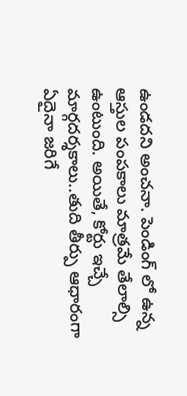ఉండదని అంచనా. పెండింగ్ లో ఉన్న ఆస్తుల పంపకాలు మాత్రమే తేలాల్సి ఉంటుంది. అయితే, కోర్టు ఇచ్చే మార్గదర్శకాలు..తుది తీర్పు ఆధారంగా ఏదైనా జరిగే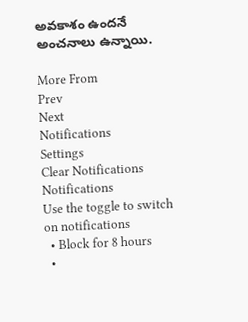అవకాశం ఉందనే అంచనాలు ఉన్నాయి.

More From
Prev
Next
Notifications
Settings
Clear Notifications
Notifications
Use the toggle to switch on notifications
  • Block for 8 hours
  •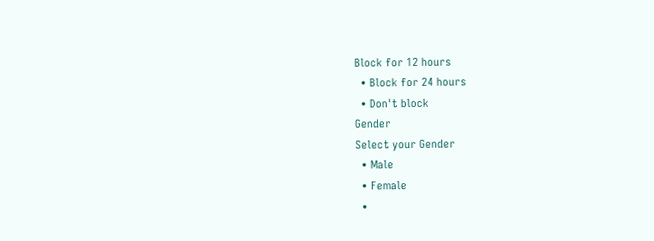Block for 12 hours
  • Block for 24 hours
  • Don't block
Gender
Select your Gender
  • Male
  • Female
  •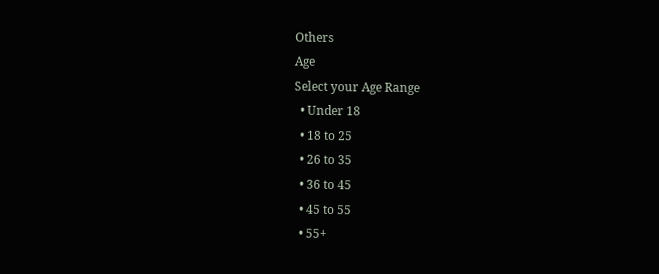Others
Age
Select your Age Range
  • Under 18
  • 18 to 25
  • 26 to 35
  • 36 to 45
  • 45 to 55
  • 55+